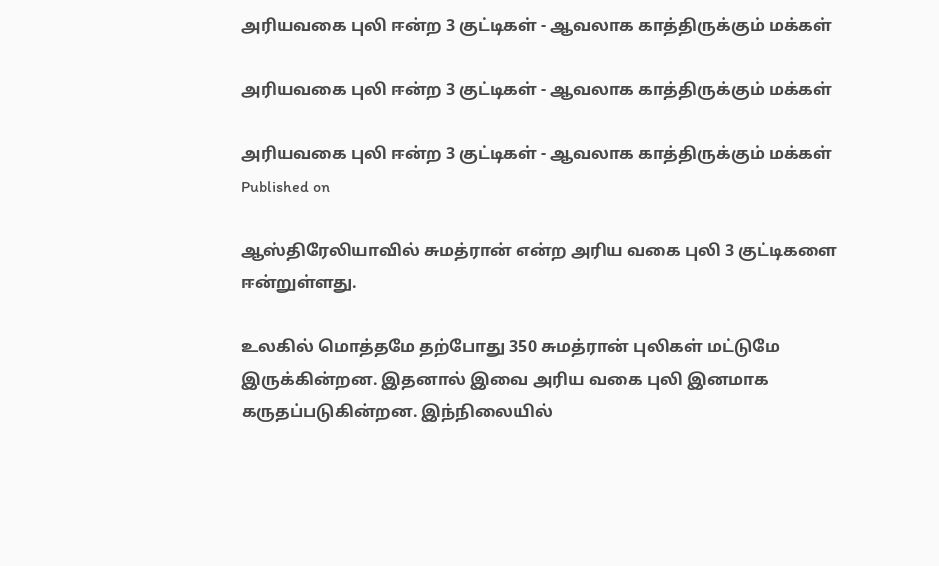அரியவகை புலி ஈன்ற 3 குட்டிகள் - ஆவலாக காத்திருக்கும் மக்கள்

அரியவகை புலி ஈன்ற 3 குட்டிகள் - ஆவலாக காத்திருக்கும் மக்கள்

அரியவகை புலி ஈன்ற 3 குட்டிகள் - ஆவலாக காத்திருக்கும் மக்கள்
Published on

ஆஸ்திரேலியாவில் சுமத்ரான் என்ற அரிய வகை புலி 3 குட்டிகளை ஈன்றுள்ளது.

உலகில் மொத்தமே தற்போது 350 சுமத்ரான் புலிகள் மட்டுமே இருக்கின்றன. இதனால் இவை அரிய வகை புலி இனமாக கருதப்படுகின்றன. இந்நிலையில்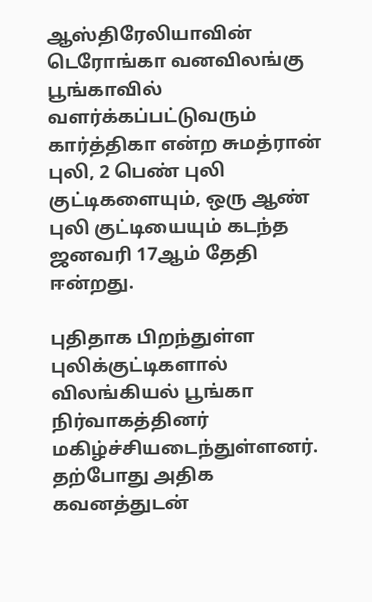ஆஸ்திரேலியாவின் டெரோங்கா வனவிலங்கு பூங்காவில் வளர்க்கப்பட்டுவரும் கார்த்திகா என்ற சுமத்ரான் புலி, 2 பெண் புலி குட்டிகளையும், ஒரு ஆண் புலி குட்டியையும் கடந்த ஜனவரி 17ஆம் தேதி ஈன்றது.

புதிதாக பிறந்துள்ள புலிக்குட்டிகளால் விலங்கியல் பூங்கா நிர்வாகத்தினர் மகிழ்ச்சியடைந்துள்ளனர். தற்போது அதிக கவனத்துடன்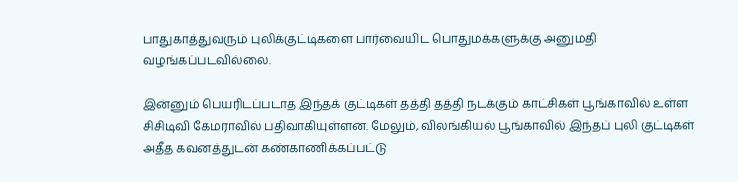பாதுகாத்துவரும் புலிக்குட்டிகளை பார்வையிட பொதுமக்களுக்கு அனுமதி வழங்கப்படவில்லை.

இன்னும் பெயரிடப்படாத இந்தக் குட்டிகள் தத்தி தத்தி நடக்கும் காட்சிகள் பூங்காவில் உள்ள சிசிடிவி கேமராவில் பதிவாகியுள்ளன. மேலும், விலங்கியல் பூங்காவில் இந்தப் புலி குட்டிகள் அதீத கவனத்துடன் கண்காணிக்கப்பட்டு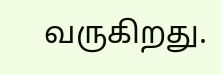வருகிறது.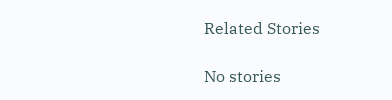Related Stories

No stories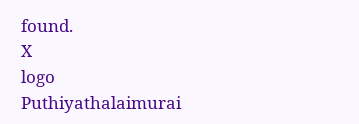found.
X
logo
Puthiyathalaimurai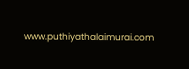www.puthiyathalaimurai.com